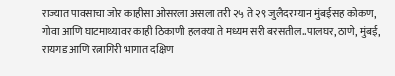राज्यात पावसाचा जोर काहीसा ओसरला असला तरी २५ ते २९ जुलैदरम्यान मुंबईसह कोकण, गोवा आणि घाटमाथ्यावर काही ठिकाणी हलक्या ते मध्यम सरी बरसतील..पालघर, ठाणे, मुंबई, रायगड आणि रत्नागिरी भागात दक्षिण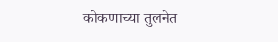कोकणाच्या तुलनेत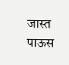जास्त पाऊस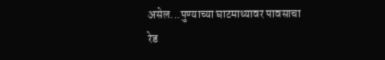असेल...पुण्याच्या घाटमाथ्यावर पावसाचा रेड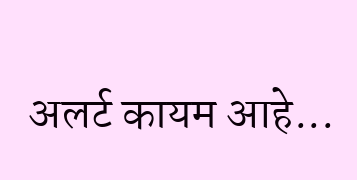अलर्ट कायम आहे...